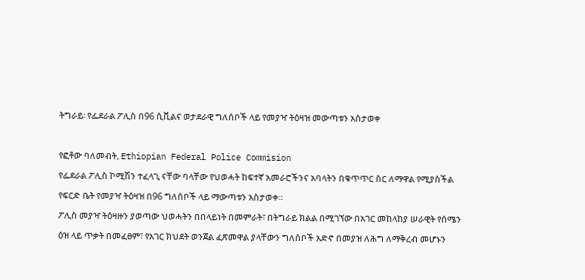ትግራይ፡ የፌደራል ፖሊስ በ96 ሲቪልና ወታደራዊ ግለሰቦች ላይ የመያዣ ትዕዛዝ መውጣቱን አስታወቀ

የፎቶው ባለመብት, Ethiopian Federal Police Commision
የፌደራል ፖሊስ ኮሚሽን ተፈላጊ ናቸው ባላቸው የህወሓት ከፍተኛ አመራሮችንና አባላትን በቁጥጥር ስር ለማዋል የሚያስችል የፍርድ ቤት የመያዣ ትዕዛዝ በ96 ግለሰቦች ላይ ማውጣቱን አስታወቀ።
ፖሊስ መያዣ ትዕዛዙን ያወጣው ህወሓትን በበላይነት በመምራት፣ በትግራይ ክልል በሚገኘው በአገር መከላከያ ሠራዊት የሰሜን ዕዝ ላይ ጥቃት በመፈፀም፣ የአገር ክህደት ወንጀል ፈጽመዋል ያላቸውን ግለሰቦች አድኖ በመያዝ ለሕግ ለማቅረብ መሆኑን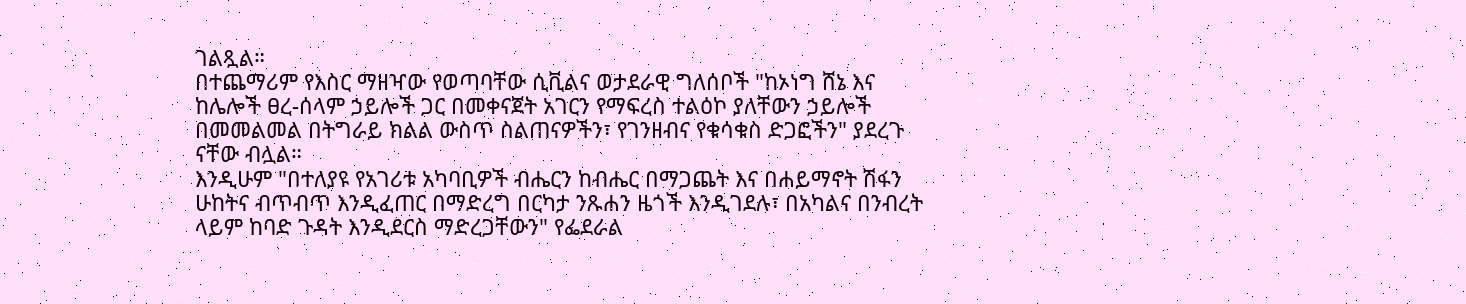ገልጿል።
በተጨማሪም የእስር ማዘዣው የወጣባቸው ሲቪልና ወታደራዊ ግለሰቦች "ከኦነግ ሸኔ እና ከሌሎች ፀረ-ሰላም ኃይሎች ጋር በመቀናጀት አገርን የማፍረስ ተልዕኮ ያለቸውን ኃይሎች በመመልመል በትግራይ ክልል ውስጥ ስልጠናዎችን፣ የገንዘብና የቁሳቁስ ድጋፎችን" ያደረጉ ናቸው ብሏል።
እንዲሁም "በተለያዩ የአገሪቱ አካባቢዎች ብሔርን ከብሔር በማጋጨት እና በሐይማኖት ሽፋን ሁከትና ብጥብጥ እንዲፈጠር በማድረግ በርካታ ንጹሐን ዜጎች እንዲገደሉ፣ በአካልና በንብረት ላይም ከባድ ጉዳት እንዲደርስ ማድረጋቸውን" የፌደራል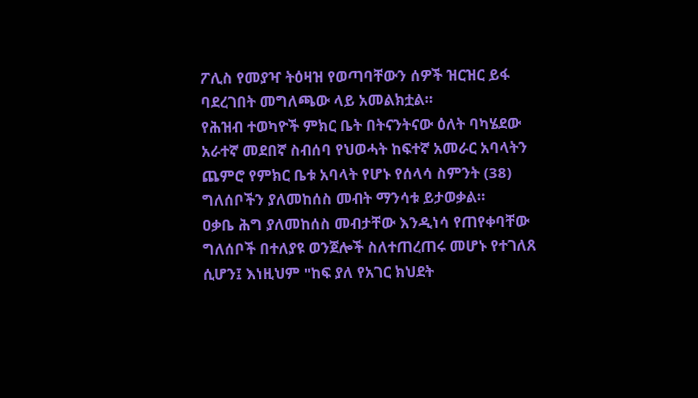ፖሊስ የመያዣ ትዕዛዝ የወጣባቸውን ሰዎች ዝርዝር ይፋ ባደረገበት መግለጫው ላይ አመልክቷል።
የሕዝብ ተወካዮች ምክር ቤት በትናንትናው ዕለት ባካሄደው አራተኛ መደበኛ ስብሰባ የህወሓት ከፍተኛ አመራር አባላትን ጨምሮ የምክር ቤቱ አባላት የሆኑ የሰላሳ ስምንት (38) ግለሰቦችን ያለመከሰስ መብት ማንሳቱ ይታወቃል።
ዐቃቤ ሕግ ያለመከሰስ መብታቸው እንዲነሳ የጠየቀባቸው ግለሰቦች በተለያዩ ወንጀሎች ስለተጠረጠሩ መሆኑ የተገለጸ ሲሆን፤ እነዚህም "ከፍ ያለ የአገር ክህደት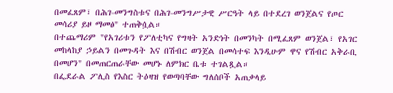በመፈጸም፣ በሕገ-መንግስቱና በሕገ-መንግሥታዊ ሥርዓት ላይ በተደረገ ወንጀልና የጦር መሳሪያ ይዞ ማመፅ" ተጠቅሷል።
በተጨማሪም "የአገሪቱን የፖለቲካና የግዛት አንድነት በመንካት በሚፈጸም ወንጀል፣ የአገር መከላከያ ኃይልን በመጉዳት እና በሽብር ወንጀል በመሳተፍ እንዲሁም ዋና የሽብር አቅራቢ በመሆን" በመጠርጠራቸው መሆኑ ለምክር ቤቱ ተገልጿል።
በፌደራል ፖሊስ የእስር ትዕዛዝ የወጣባቸው ግለሰቦች አጠቃላይ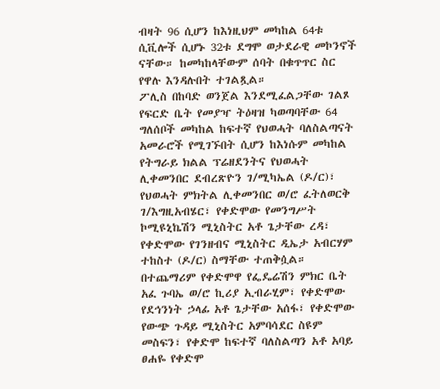ብዛት 96 ሲሆን ከእነዚህም መካከል 64ቱ ሲቪሎች ሲሆኑ 32ቱ ደግሞ ወታደራዊ መኮንኖች ናቸው። ከመካከላቸውም ሰባት በቁጥጥር ስር የዋሉ እንዳሉበት ተገልጿል።
ፖሊስ በከባድ ወንጀል እንደሚፈልጋቸው ገልጾ የፍርድ ቤት የመያዣ ትዕዛዝ ካወጣባቸው 64 ግለሰቦች መካከል ከፍተኛ የህወሓት ባለስልጣናት አመራሮች የሚገኙበት ሲሆን ከእነሱም መካከል የትግራይ ክልል ፕሬዘደንትና የህወሓት ሊቀመንበር ደብረጽዮን ገ/ሚካኤል (ዶ/ር)፣ የህወሓት ምክትል ሊቀመንበር ወ/ሮ ፈትለወርቅ ገ/እግዚአብሄር፣ የቀድሞው የመንግሥት ኮሚዩኒኬሽን ሚኒስትር አቶ ጌታቸው ረዳ፣ የቀድሞው የገንዘብና ሚኒስትር ዲኤታ አብርሃም ተከስተ (ዶ/ር) ስማቸው ተጠቅሷል።
በተጨማሪም የቀድሞዋ የፌዴሬሽን ምክር ቤት አፈ ጉባኤ ወ/ሮ ኪሪያ ኢብራሂም፣ የቀድሞው የደኅንነት ኃላፊ አቶ ጌታቸው አሰፋ፣ የቀድሞው የውጭ ጉዳይ ሚኒስትር አምባሳደር ስዩም መስፍን፣ የቀድሞ ከፍተኛ ባለስልጣን አቶ አባይ ፀሐዬ የቀድሞ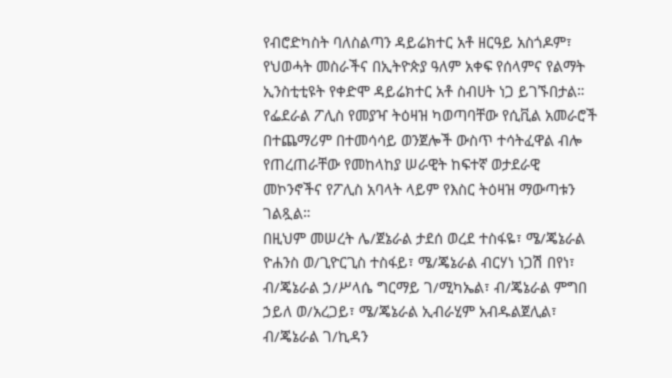የብሮድካስት ባለስልጣን ዳይሬክተር አቶ ዘርዓይ አስጎዶም፣ የህወሓት መስራችና በኢትዮጵያ ዓለም አቀፍ የሰላምና የልማት ኢንስቲቲዩት የቀድሞ ዳይሬክተር አቶ ስብሀት ነጋ ይገኙበታል።
የፌደራል ፖሊስ የመያዣ ትዕዛዝ ካወጣባቸው የሲቪል አመራሮች በተጨማሪም በተመሳሳይ ወንጀሎች ውስጥ ተሳትፈዋል ብሎ የጠረጠራቸው የመከላከያ ሠራዊት ከፍተኛ ወታደራዊ መኮንኖችና የፖሊስ አባላት ላይም የእስር ትዕዛዝ ማውጣቱን ገልጿል።
በዚህም መሠረት ሌ/ጀኔራል ታደሰ ወረደ ተስፋዬ፣ ሜ/ጄኔራል ዮሐንስ ወ/ጊዮርጊስ ተስፋይ፣ ሜ/ጄኔራል ብርሃነ ነጋሽ በየነ፣ ብ/ጄኔራል ኃ/ሥላሴ ግርማይ ገ/ሚካኤል፣ ብ/ጄኔራል ምግበ ኃይለ ወ/አረጋይ፣ ሜ/ጄኔራል ኢብራሂም አብዱልጀሊል፣ ብ/ጄኔራል ገ/ኪዳን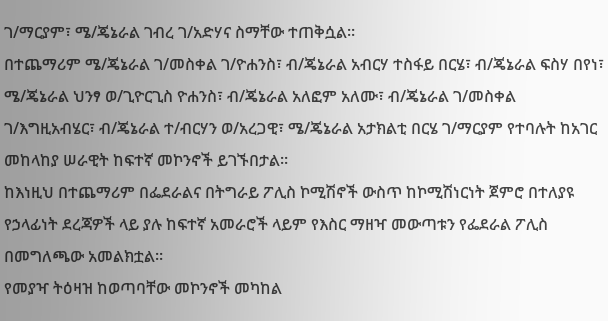ገ/ማርያም፣ ሜ/ጄኔራል ገብረ ገ/አድሃና ስማቸው ተጠቅሷል።
በተጨማሪም ሜ/ጄኔራል ገ/መስቀል ገ/ዮሐንስ፣ ብ/ጄኔራል አብርሃ ተስፋይ በርሄ፣ ብ/ጄኔራል ፍስሃ በየነ፣ ሜ/ጄኔራል ህንፃ ወ/ጊዮርጊስ ዮሐንስ፣ ብ/ጄኔራል አለፎም አለሙ፣ ብ/ጄኔራል ገ/መስቀል ገ/እግዚአብሄር፣ ብ/ጄኔራል ተ/ብርሃን ወ/አረጋዊ፣ ሜ/ጄኔራል አታክልቲ በርሄ ገ/ማርያም የተባሉት ከአገር መከላከያ ሠራዊት ከፍተኛ መኮንኖች ይገኙበታል።
ከእነዚህ በተጨማሪም በፌደራልና በትግራይ ፖሊስ ኮሚሽኖች ውስጥ ከኮሚሽነርነት ጀምሮ በተለያዩ የኃላፊነት ደረጃዎች ላይ ያሉ ከፍተኛ አመራሮች ላይም የእስር ማዘዣ መውጣቱን የፌደራል ፖሊስ በመግለጫው አመልክቷል።
የመያዣ ትዕዛዝ ከወጣባቸው መኮንኖች መካከል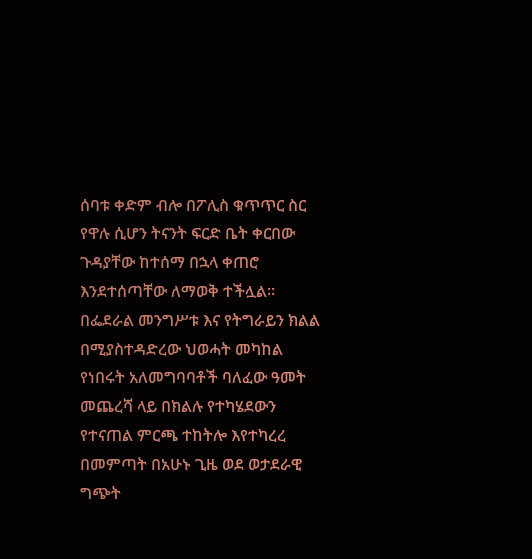ሰባቱ ቀድም ብሎ በፖሊስ ቁጥጥር ስር የዋሉ ሲሆን ትናንት ፍርድ ቤት ቀርበው ጉዳያቸው ከተሰማ በኋላ ቀጠሮ እንደተሰጣቸው ለማወቅ ተችሏል።
በፌደራል መንግሥቱ እና የትግራይን ክልል በሚያስተዳድረው ህወሓት መካከል የነበሩት አለመግባባቶች ባለፈው ዓመት መጨረሻ ላይ በክልሉ የተካሄደውን የተናጠል ምርጫ ተከትሎ እየተካረረ በመምጣት በአሁኑ ጊዜ ወደ ወታደራዊ ግጭት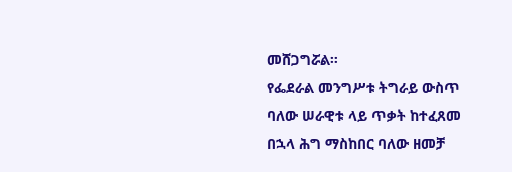መሸጋግሯል።
የፌደራል መንግሥቱ ትግራይ ውስጥ ባለው ሠራዊቱ ላይ ጥቃት ከተፈጸመ በኋላ ሕግ ማስከበር ባለው ዘመቻ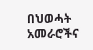በህወሓት አመራሮችና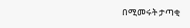በሚመሩት ታጣቂ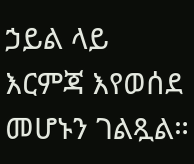ኃይል ላይ እርምጃ እየወሰደ መሆኑን ገልጿል።